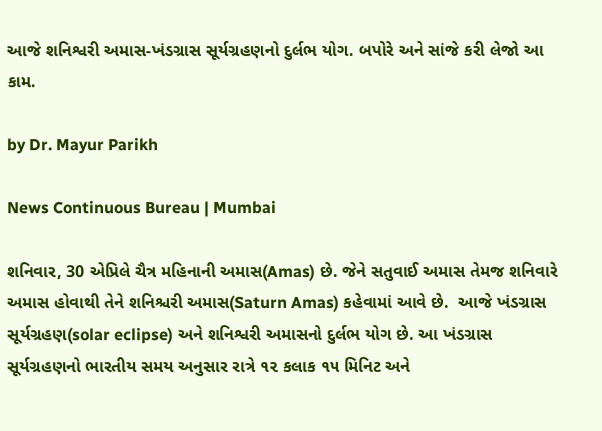આજે શનિશ્વરી અમાસ-ખંડગ્રાસ સૂર્યગ્રહણનો દુર્લભ યોગ. બપોરે અને સાંજે કરી લેજો આ કામ.

by Dr. Mayur Parikh

News Continuous Bureau | Mumbai

શનિવાર, 30 એપ્રિલે ચૈત્ર મહિનાની અમાસ(Amas) છે. જેને સતુવાઈ અમાસ તેમજ શનિવારે અમાસ હોવાથી તેને શનિશ્ચરી અમાસ(Saturn Amas) કહેવામાં આવે છે.  આજે ખંડગ્રાસ સૂર્યગ્રહણ(solar eclipse) અને શનિશ્વરી અમાસનો દુર્લભ યોગ છે. આ ખંડગ્રાસ સૂર્યગ્રહણનો ભારતીય સમય અનુસાર રાત્રે ૧૨ કલાક ૧૫ મિનિટ અને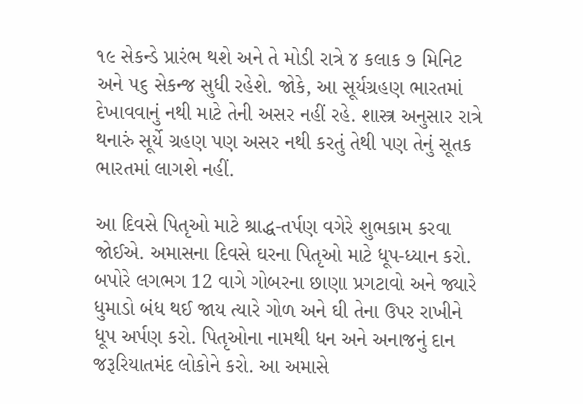૧૯ સેકન્ડે પ્રારંભ થશે અને તે મોડી રાત્રે ૪ કલાક ૭ મિનિટ અને ૫૬ સેકન્જ સુધી રહેશે. જોકે, આ સૂર્યગ્રહણ ભારતમાં દેખાવવાનું નથી માટે તેની અસર નહીં રહે. શાસ્ત્ર અનુસાર રાત્રે થનારું સૂર્યે ગ્રહણ પણ અસર નથી કરતું તેથી પણ તેનું સૂતક ભારતમાં લાગશે નહીં.

આ દિવસે પિતૃઓ માટે શ્રાદ્ધ-તર્પણ વગેરે શુભકામ કરવા જોઈએ. અમાસના દિવસે ઘરના પિતૃઓ માટે ધૂપ-ધ્યાન કરો. બપોરે લગભગ 12 વાગે ગોબરના છાણા પ્રગટાવો અને જ્યારે ધુમાડો બંધ થઈ જાય ત્યારે ગોળ અને ઘી તેના ઉપર રાખીને ધૂપ અર્પણ કરો. પિતૃઓના નામથી ધન અને અનાજનું દાન જરૂરિયાતમંદ લોકોને કરો. આ અમાસે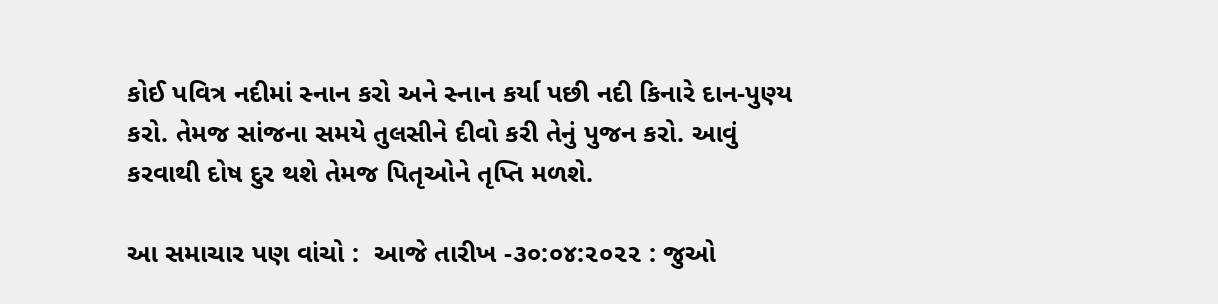કોઈ પવિત્ર નદીમાં સ્નાન કરો અને સ્નાન કર્યા પછી નદી કિનારે દાન-પુણ્ય કરો. તેમજ સાંજના સમયે તુલસીને દીવો કરી તેનું પુજન કરો. આવું કરવાથી દોષ દુર થશે તેમજ પિતૃઓને તૃપ્તિ મળશે.

આ સમાચાર પણ વાંચો :  આજે તારીખ -૩૦:૦૪:૨૦૨૨ : જુઓ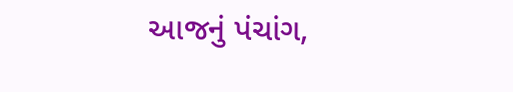આજનું પંચાંગ,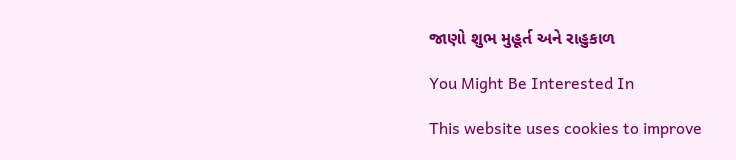જાણો શુભ મુહૂર્ત અને રાહુકાળ

You Might Be Interested In

This website uses cookies to improve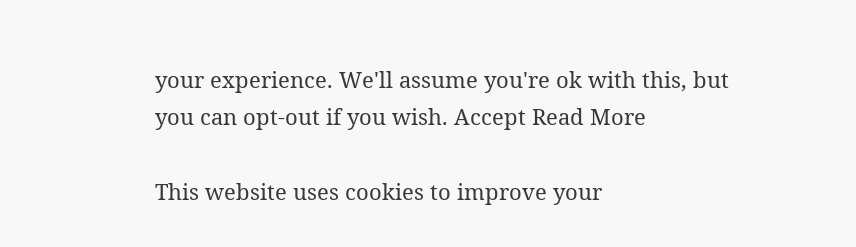your experience. We'll assume you're ok with this, but you can opt-out if you wish. Accept Read More

This website uses cookies to improve your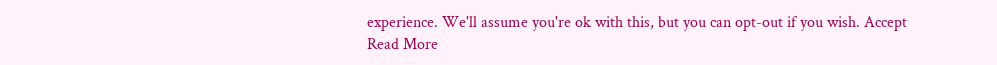experience. We'll assume you're ok with this, but you can opt-out if you wish. Accept Read More